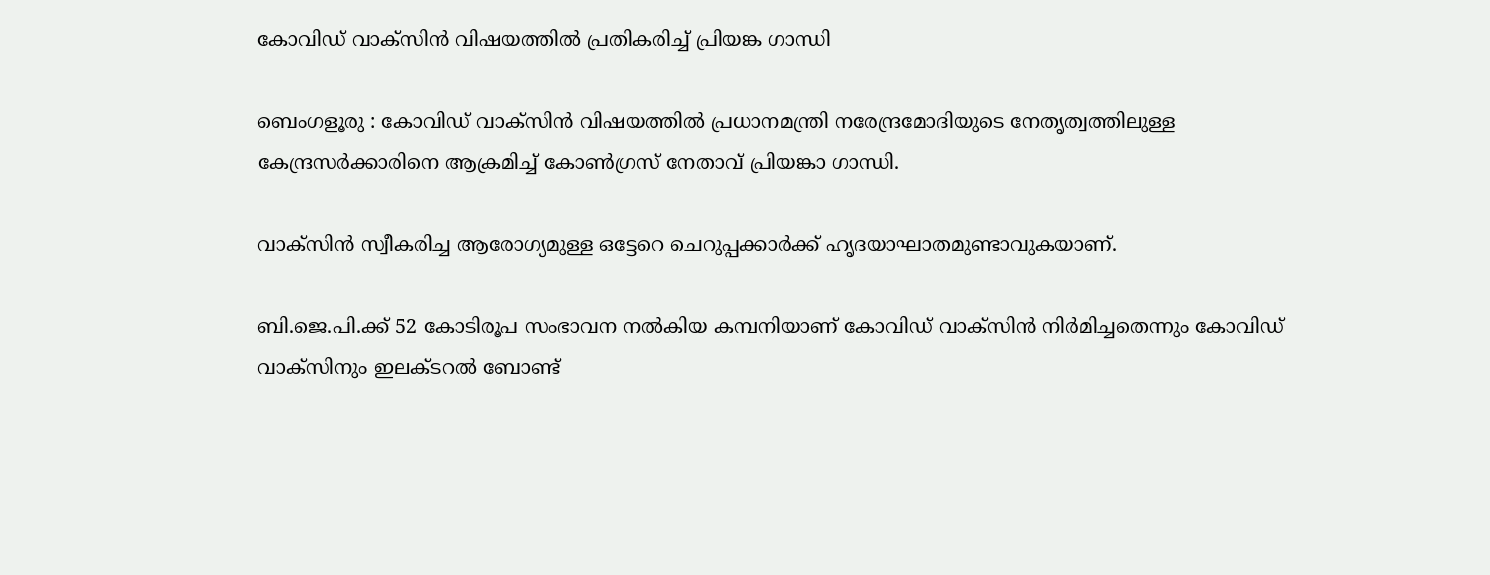കോവിഡ് വാക്സിൻ വിഷയത്തിൽ പ്രതികരിച്ച് പ്രിയങ്ക ഗാന്ധി

ബെംഗളൂരു : കോവിഡ് വാക്സിൻ വിഷയത്തിൽ പ്രധാനമന്ത്രി നരേന്ദ്രമോദിയുടെ നേതൃത്വത്തിലുള്ള കേന്ദ്രസർക്കാരിനെ ആക്രമിച്ച് കോൺഗ്രസ് നേതാവ് പ്രിയങ്കാ ഗാന്ധി.

വാക്സിൻ സ്വീകരിച്ച ആരോഗ്യമുള്ള ഒട്ടേറെ ചെറുപ്പക്കാർക്ക് ഹൃദയാഘാതമുണ്ടാവുകയാണ്.

ബി.ജെ.പി.ക്ക് 52 കോടിരൂപ സംഭാവന നൽകിയ കമ്പനിയാണ് കോവിഡ് വാക്സിൻ നിർമിച്ചതെന്നും കോവിഡ് വാക്സിനും ഇലക്ടറൽ ബോണ്ട്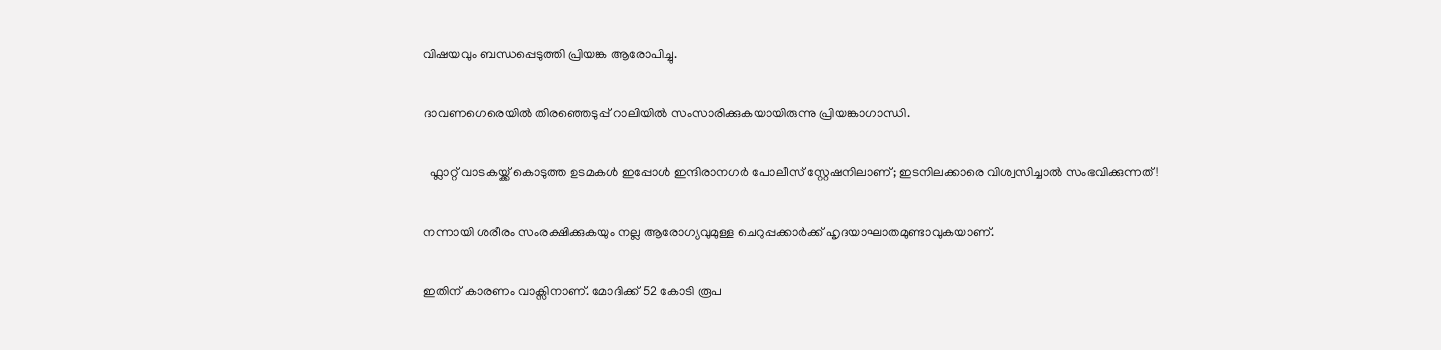വിഷയവും ബന്ധപ്പെടുത്തി പ്രിയങ്ക ആരോപിച്ചു.

ദാവണഗെരെയിൽ തിരഞ്ഞെടുപ്പ് റാലിയിൽ സംസാരിക്കുകയായിരുന്നു പ്രിയങ്കാഗാന്ധി.

  ഫ്ലാറ്റ് വാടകയ്ക്ക് കൊടുത്ത ഉടമകൾ ഇപ്പോൾ ഇന്ദിരാനഗർ പോലീസ് സ്റ്റേഷനിലാണ്; ഇടനിലക്കാരെ വിശ്വസിച്ചാൽ സംഭവിക്കുന്നത്!

നന്നായി ശരീരം സംരക്ഷിക്കുകയും നല്ല ആരോഗ്യവുമുള്ള ചെറുപ്പക്കാർക്ക് ഹൃദയാഘാതമുണ്ടാവുകയാണ്.

ഇതിന് കാരണം വാക്സിനാണ്. മോദിക്ക് 52 കോടി രൂപ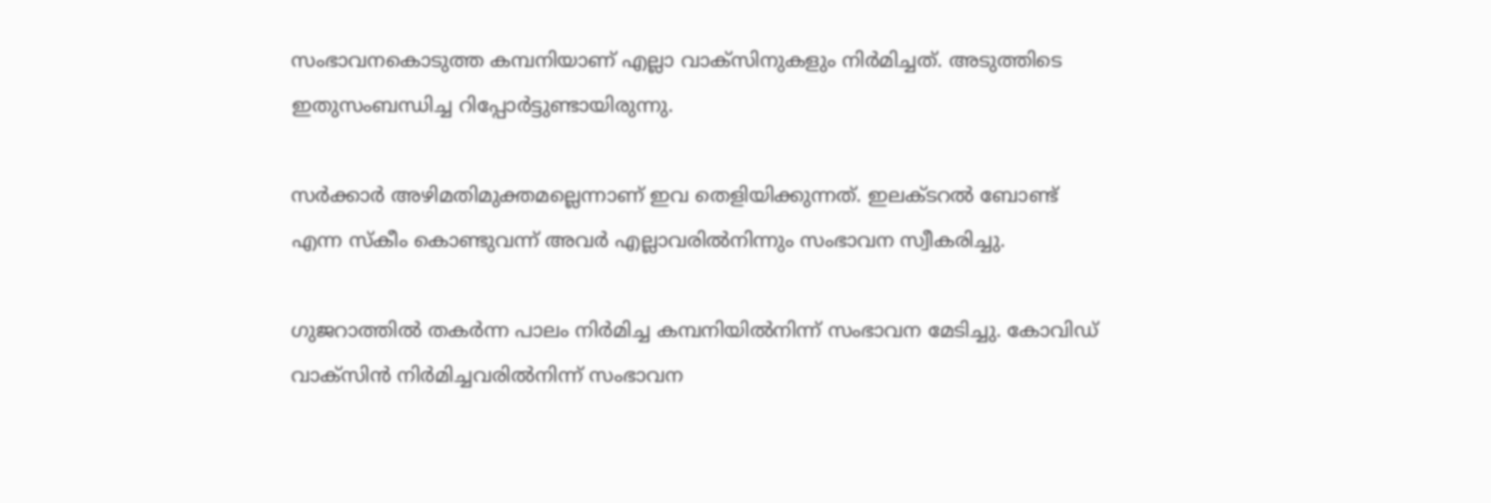സംഭാവനകൊടുത്ത കമ്പനിയാണ് എല്ലാ വാക്സിനുകളും നിർമിച്ചത്. അടുത്തിടെ ഇതുസംബന്ധിച്ച റിപ്പോർട്ടുണ്ടായിരുന്നു.

സർക്കാർ അഴിമതിമുക്തമല്ലെന്നാണ് ഇവ തെളിയിക്കുന്നത്. ഇലക്ടറൽ ബോണ്ട് എന്ന സ്കീം കൊണ്ടുവന്ന് അവർ എല്ലാവരിൽനിന്നും സംഭാവന സ്വീകരിച്ചു.

ഗുജറാത്തിൽ തകർന്ന പാലം നിർമിച്ച കമ്പനിയിൽനിന്ന് സംഭാവന മേടിച്ചു. കോവിഡ് വാക്സിൻ നിർമിച്ചവരിൽനിന്ന് സംഭാവന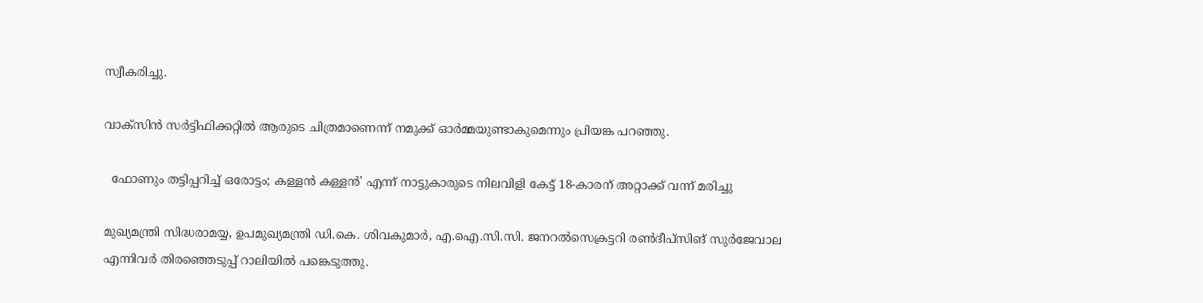സ്വീകരിച്ചു.

വാക്സിൻ സർട്ടിഫിക്കറ്റിൽ ആരുടെ ചിത്രമാണെന്ന് നമുക്ക് ഓർമ്മയുണ്ടാകുമെന്നും പ്രിയങ്ക പറഞ്ഞു.

  ഫോണും തട്ടിപ്പറിച്ച് ഒരോട്ടം; കള്ളൻ കള്ളൻ' എന്ന് നാട്ടുകാരുടെ നിലവിളി കേട്ട് 18-കാരന് അറ്റാക്ക് വന്ന് മരിച്ചു

മുഖ്യമന്ത്രി സിദ്ധരാമയ്യ, ഉപമുഖ്യമന്ത്രി ഡി.കെ. ശിവകുമാർ, എ.ഐ.സി.സി. ജനറൽസെക്രട്ടറി രൺദീപ്‌സിങ് സുർജേവാല എന്നിവർ തിരഞ്ഞെടുപ്പ് റാലിയിൽ പങ്കെടുത്തു.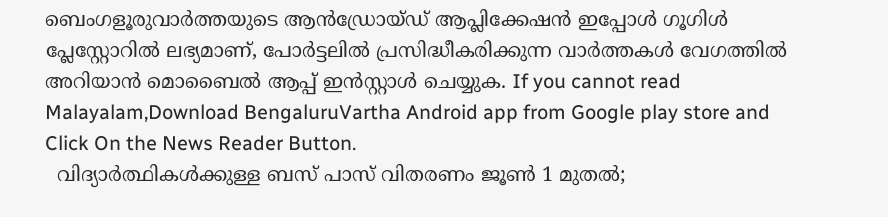ബെംഗളൂരുവാർത്തയുടെ ആൻഡ്രോയ്ഡ് ആപ്ലിക്കേഷൻ ഇപ്പോൾ ഗൂഗിൾ പ്ലേസ്റ്റോറിൽ ലഭ്യമാണ്, പോർട്ടലിൽ പ്രസിദ്ധീകരിക്കുന്ന വാർത്തകൾ വേഗത്തിൽ അറിയാൻ മൊബൈൽ ആപ്പ് ഇൻസ്റ്റാൾ ചെയ്യുക. If you cannot read Malayalam,Download BengaluruVartha Android app from Google play store and Click On the News Reader Button.
  വിദ്യാർത്ഥികൾക്കുള്ള ബസ് പാസ് വിതരണം ജൂൺ 1 മുതൽ;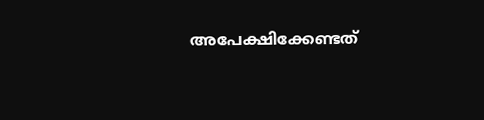അപേക്ഷിക്കേണ്ടത്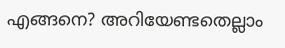എങ്ങനെ? അറിയേണ്ടതെല്ലാം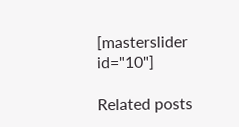[masterslider id="10"]

Related posts